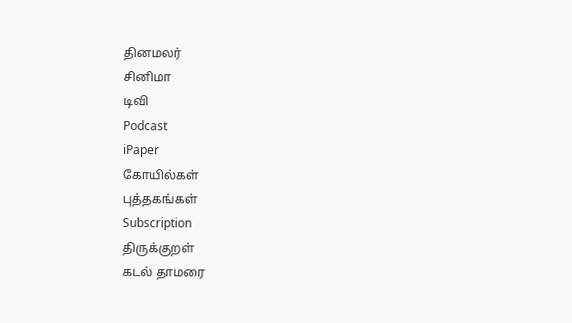தினமலர்
சினிமா
டிவி
Podcast
iPaper
கோயில்கள்
புத்தகங்கள்
Subscription
திருக்குறள்
கடல் தாமரை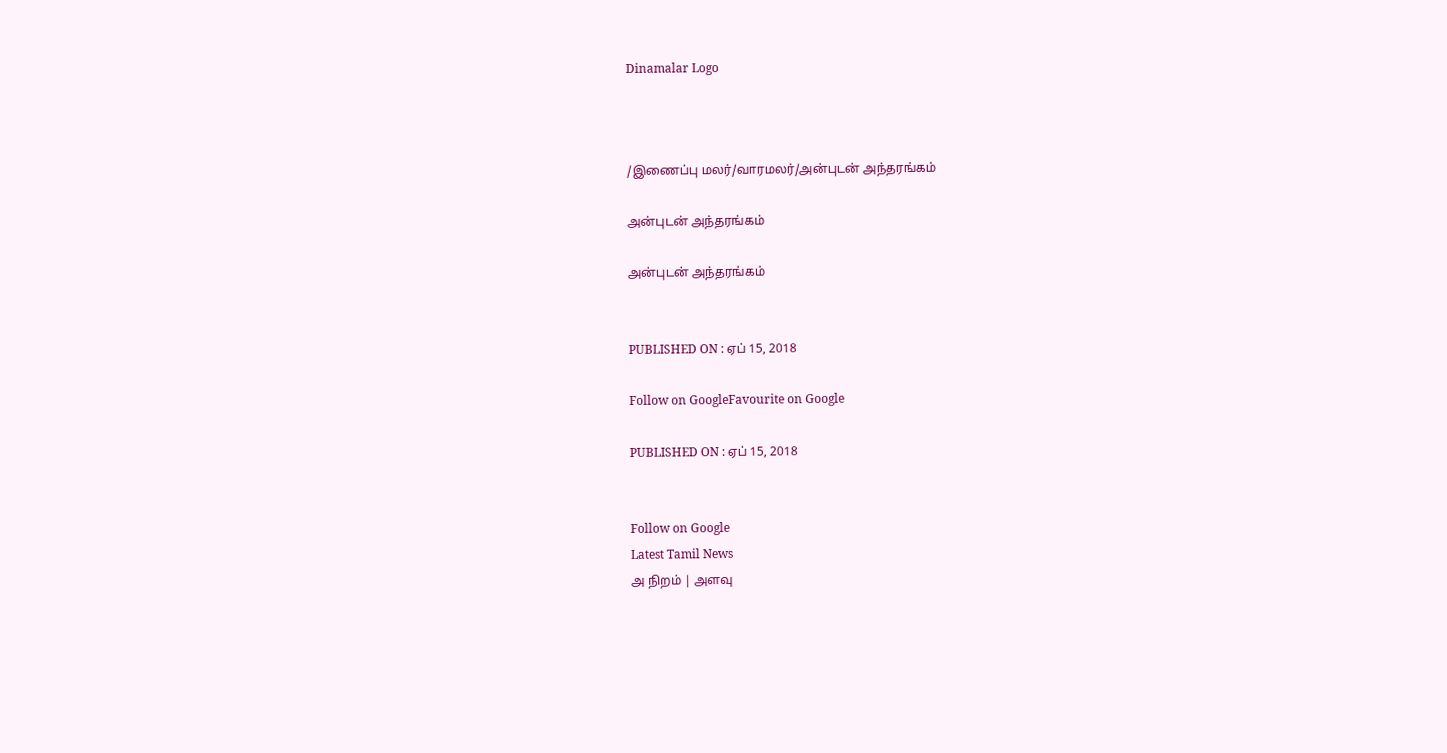Dinamalar Logo



/இணைப்பு மலர்/வாரமலர்/அன்புடன் அந்தரங்கம்

அன்புடன் அந்தரங்கம்

அன்புடன் அந்தரங்கம்


PUBLISHED ON : ஏப் 15, 2018

Follow on GoogleFavourite on Google

PUBLISHED ON : ஏப் 15, 2018


Follow on Google
Latest Tamil News
அ நிறம் | அளவு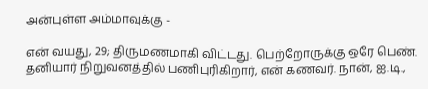அன்புள்ள அம்மாவுக்கு -

என் வயது, 29; திருமணமாகி விட்டது. பெற்றோருக்கு ஒரே பெண். தனியார் நிறுவனத்தில் பணிபுரிகிறார், என் கணவர். நான், ஐ.டி.,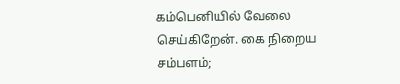கம்பெனியில் வேலை செய்கிறேன். கை நிறைய சம்பளம்;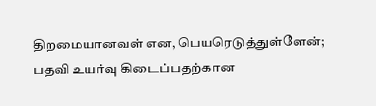திறமையானவள் என, பெயரெடுத்துள்ளேன்; பதவி உயர்வு கிடைப்பதற்கான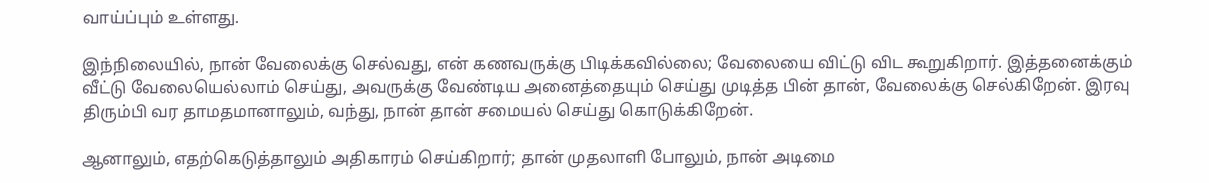வாய்ப்பும் உள்ளது.

இந்நிலையில், நான் வேலைக்கு செல்வது, என் கணவருக்கு பிடிக்கவில்லை; வேலையை விட்டு விட கூறுகிறார். இத்தனைக்கும் வீட்டு வேலையெல்லாம் செய்து, அவருக்கு வேண்டிய அனைத்தையும் செய்து முடித்த பின் தான், வேலைக்கு செல்கிறேன். இரவு திரும்பி வர தாமதமானாலும், வந்து, நான் தான் சமையல் செய்து கொடுக்கிறேன்.

ஆனாலும், எதற்கெடுத்தாலும் அதிகாரம் செய்கிறார்; தான் முதலாளி போலும், நான் அடிமை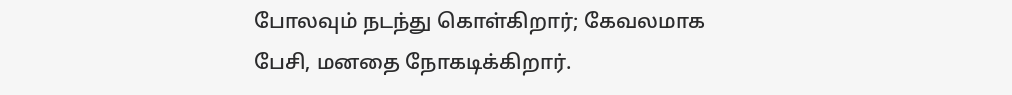போலவும் நடந்து கொள்கிறார்; கேவலமாக பேசி, மனதை நோகடிக்கிறார்.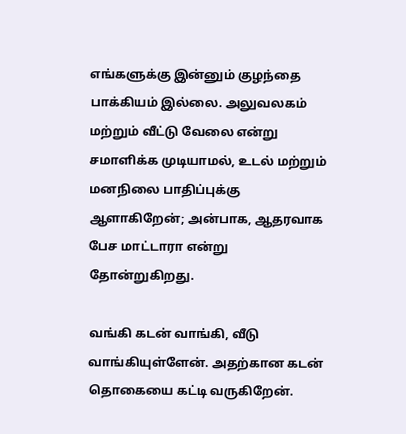எங்களுக்கு இன்னும் குழந்தை பாக்கியம் இல்லை. அலுவலகம் மற்றும் வீட்டு வேலை என்று சமாளிக்க முடியாமல், உடல் மற்றும் மனநிலை பாதிப்புக்கு ஆளாகிறேன்; அன்பாக, ஆதரவாக பேச மாட்டாரா என்று தோன்றுகிறது.

வங்கி கடன் வாங்கி, வீடு வாங்கியுள்ளேன். அதற்கான கடன் தொகையை கட்டி வருகிறேன்.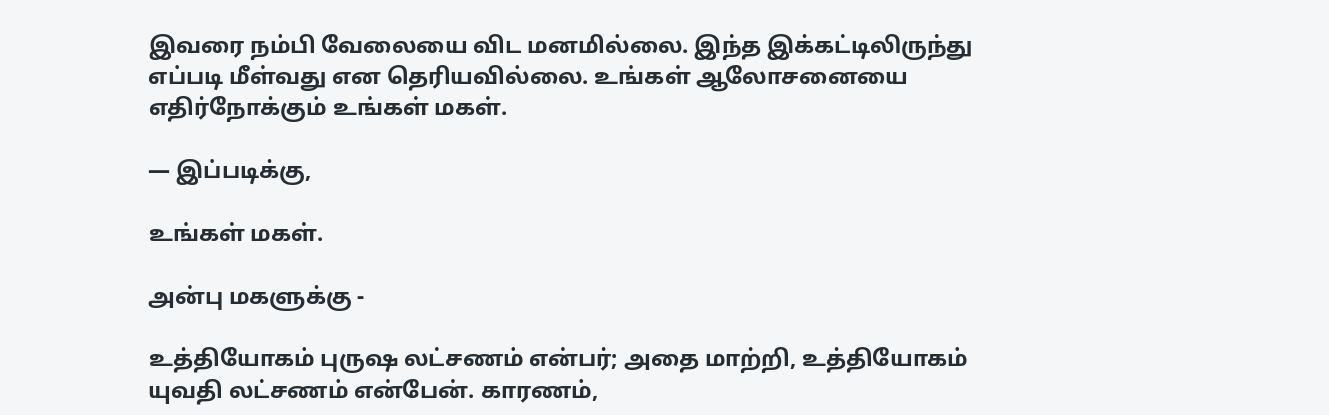இவரை நம்பி வேலையை விட மனமில்லை. இந்த இக்கட்டிலிருந்து எப்படி மீள்வது என தெரியவில்லை. உங்கள் ஆலோசனையை எதிர்நோக்கும் உங்கள் மகள்.

— இப்படிக்கு,

உங்கள் மகள்.

அன்பு மகளுக்கு -

உத்தியோகம் புருஷ லட்சணம் என்பர்; அதை மாற்றி, உத்தியோகம் யுவதி லட்சணம் என்பேன். காரணம்,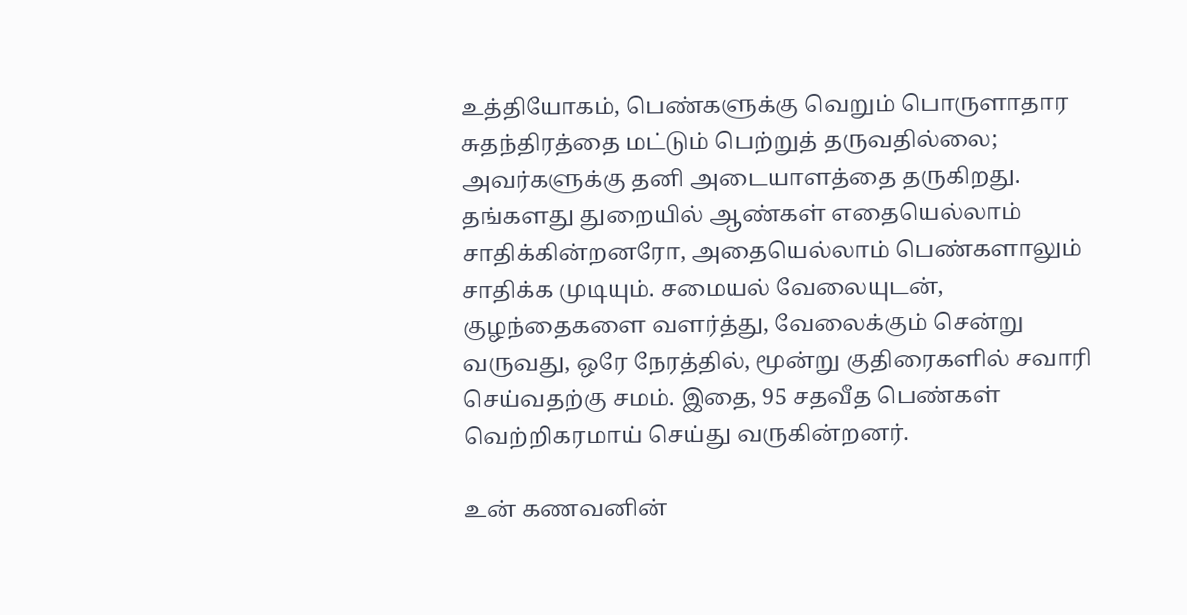உத்தியோகம், பெண்களுக்கு வெறும் பொருளாதார சுதந்திரத்தை மட்டும் பெற்றுத் தருவதில்லை; அவர்களுக்கு தனி அடையாளத்தை தருகிறது. தங்களது துறையில் ஆண்கள் எதையெல்லாம் சாதிக்கின்றனரோ, அதையெல்லாம் பெண்களாலும் சாதிக்க முடியும். சமையல் வேலையுடன், குழந்தைகளை வளர்த்து, வேலைக்கும் சென்று வருவது, ஒரே நேரத்தில், மூன்று குதிரைகளில் சவாரி செய்வதற்கு சமம். இதை, 95 சதவீத பெண்கள் வெற்றிகரமாய் செய்து வருகின்றனர்.

உன் கணவனின்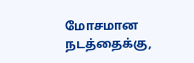மோசமான நடத்தைக்கு,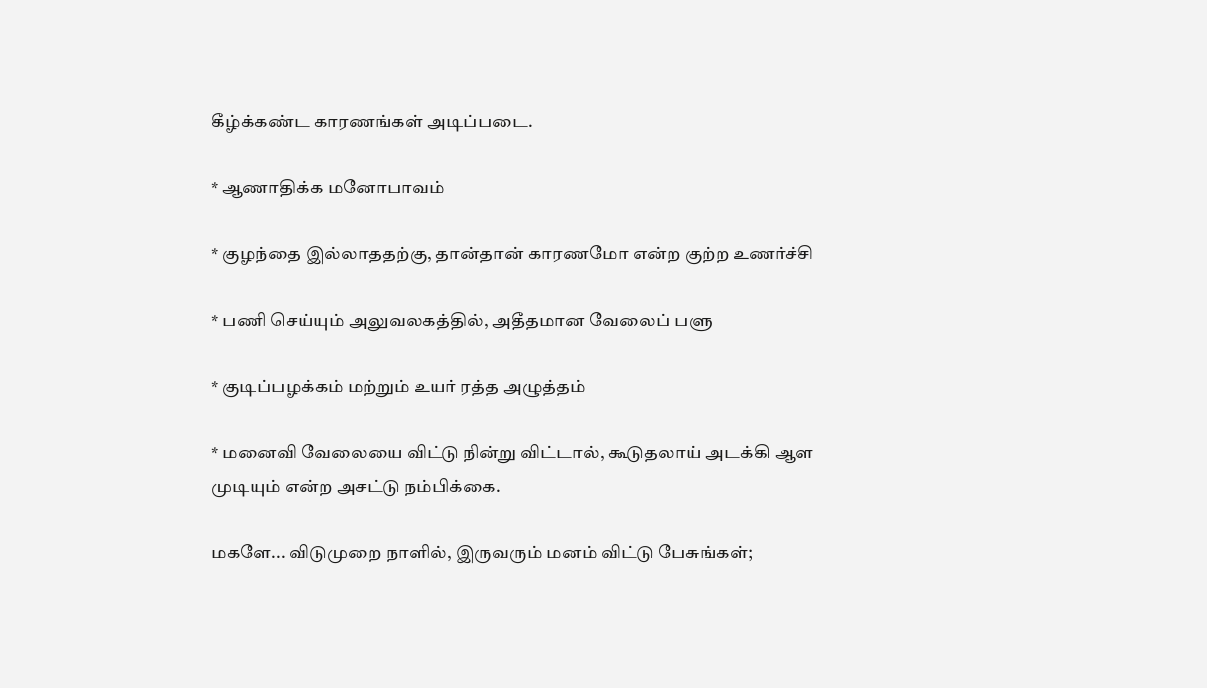கீழ்க்கண்ட காரணங்கள் அடிப்படை.

* ஆணாதிக்க மனோபாவம்

* குழந்தை இல்லாததற்கு, தான்தான் காரணமோ என்ற குற்ற உணர்ச்சி

* பணி செய்யும் அலுவலகத்தில், அதீதமான வேலைப் பளு

* குடிப்பழக்கம் மற்றும் உயர் ரத்த அழுத்தம்

* மனைவி வேலையை விட்டு நின்று விட்டால், கூடுதலாய் அடக்கி ஆள முடியும் என்ற அசட்டு நம்பிக்கை.

மகளே... விடுமுறை நாளில், இருவரும் மனம் விட்டு பேசுங்கள்;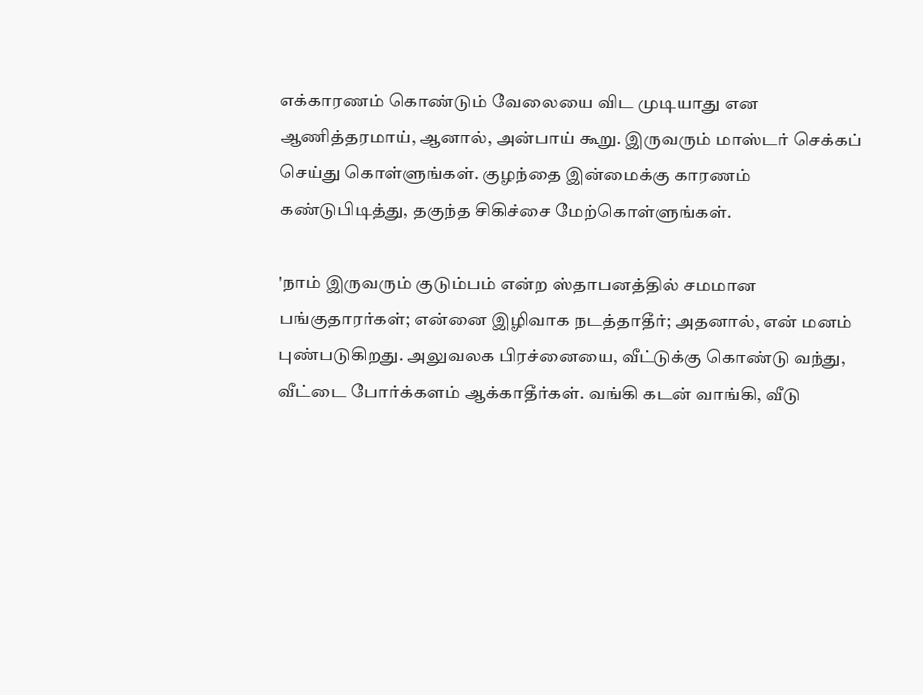எக்காரணம் கொண்டும் வேலையை விட முடியாது என ஆணித்தரமாய், ஆனால், அன்பாய் கூறு. இருவரும் மாஸ்டர் செக்கப் செய்து கொள்ளுங்கள். குழந்தை இன்மைக்கு காரணம் கண்டுபிடித்து, தகுந்த சிகிச்சை மேற்கொள்ளுங்கள்.

'நாம் இருவரும் குடும்பம் என்ற ஸ்தாபனத்தில் சமமான பங்குதாரர்கள்; என்னை இழிவாக நடத்தாதீர்; அதனால், என் மனம் புண்படுகிறது. அலுவலக பிரச்னையை, வீட்டுக்கு கொண்டு வந்து, வீட்டை போர்க்களம் ஆக்காதீர்கள். வங்கி கடன் வாங்கி, வீடு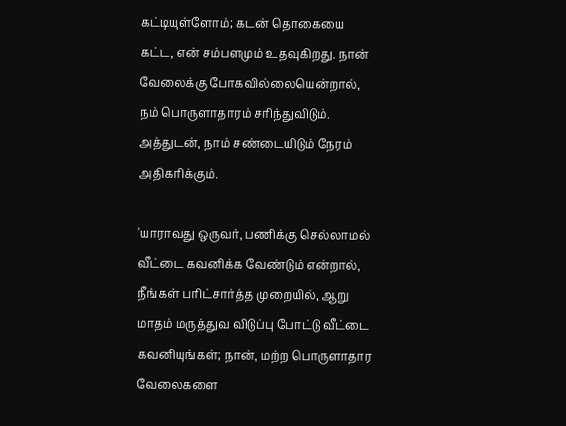கட்டியுள்ளோம்; கடன் தொகையை கட்ட, என் சம்பளமும் உதவுகிறது. நான் வேலைக்கு போகவில்லையென்றால், நம் பொருளாதாரம் சரிந்துவிடும். அத்துடன், நாம் சண்டையிடும் நேரம் அதிகரிக்கும்.

'யாராவது ஒருவர், பணிக்கு செல்லாமல் வீட்டை கவனிக்க வேண்டும் என்றால், நீங்கள் பரிட்சார்த்த முறையில், ஆறு மாதம் மருத்துவ விடுப்பு போட்டு வீட்டை கவனியுங்கள்; நான், மற்ற பொருளாதார வேலைகளை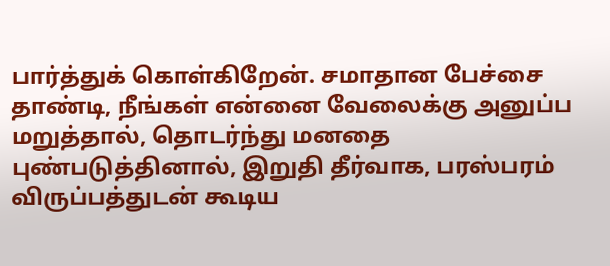பார்த்துக் கொள்கிறேன். சமாதான பேச்சை தாண்டி, நீங்கள் என்னை வேலைக்கு அனுப்ப மறுத்தால், தொடர்ந்து மனதை புண்படுத்தினால், இறுதி தீர்வாக, பரஸ்பரம் விருப்பத்துடன் கூடிய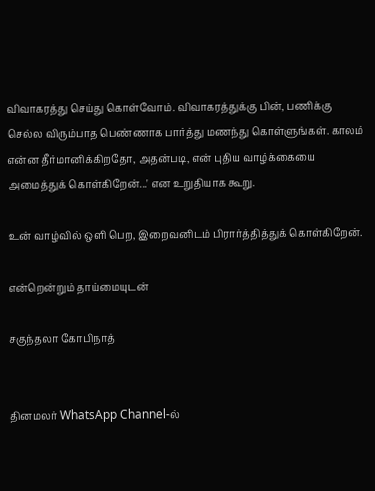விவாகரத்து செய்து கொள்வோம். விவாகரத்துக்கு பின், பணிக்கு செல்ல விரும்பாத பெண்ணாக பார்த்து மணந்து கொள்ளுங்கள். காலம் என்ன தீர்மானிக்கிறதோ, அதன்படி, என் புதிய வாழ்க்கையை அமைத்துக் கொள்கிறேன்...' என உறுதியாக கூறு.

உன் வாழ்வில் ஒளி பெற, இறைவனிடம் பிரார்த்தித்துக் கொள்கிறேன்.

என்றென்றும் தாய்மையுடன்

சகுந்தலா கோபிநாத்


தினமலர் WhatsApp Channel-ல்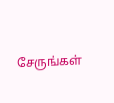சேருங்கள்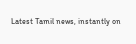Latest Tamil news, instantly on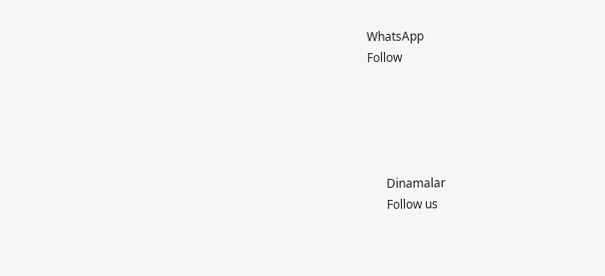WhatsApp
Follow





      Dinamalar
      Follow us